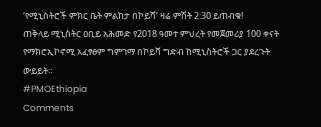‘የሚኒስትሮች ምክር ቤት ምልከታ በኮይሻ’ ዛሬ ምሽት 2:30 ይጠብቁ!
ጠቅላይ ሚኒስትር ዐቢይ አሕመድ የ2018 ዓመተ ምህረት የመጀመሪያ 100 ቀናት የማክሮኢኮኖሚ አፈፃፀም ግምገማ በኮይሻ ግድብ ከሚኒስትሮች ጋር ያደረጉት ውይይት።
#PMOEthiopia
Comments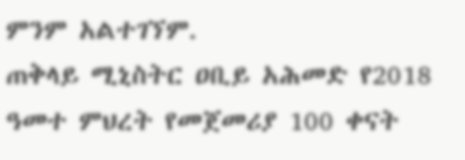ምንም አልተገኘም.
ጠቅላይ ሚኒስትር ዐቢይ አሕመድ የ2018 ዓመተ ምህረት የመጀመሪያ 100 ቀናት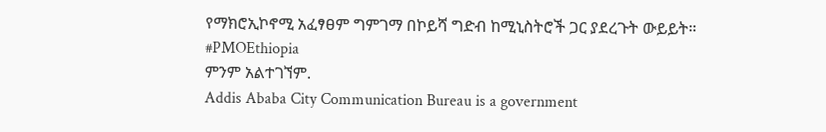የማክሮኢኮኖሚ አፈፃፀም ግምገማ በኮይሻ ግድብ ከሚኒስትሮች ጋር ያደረጉት ውይይት።
#PMOEthiopia
ምንም አልተገኘም.
Addis Ababa City Communication Bureau is a government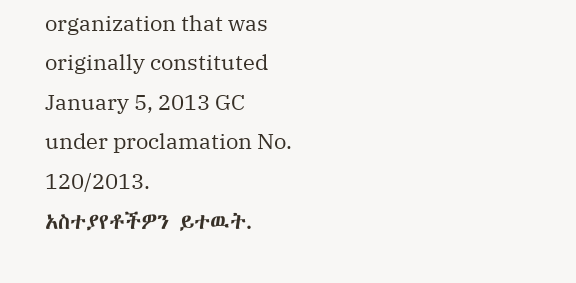organization that was originally constituted January 5, 2013 GC under proclamation No. 120/2013.
አስተያየቶችዎን ይተዉት.